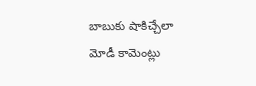బాబుకు షాకిచ్చేలా మోడీ కామెంట్లు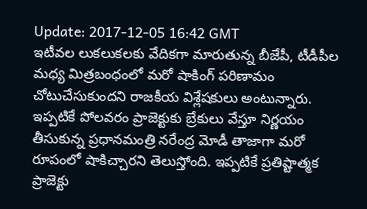Update: 2017-12-05 16:42 GMT
ఇటీవ‌ల లుక‌లుక‌ల‌కు వేదిక‌గా మారుతున్న బీజేపీ, టీడీపీల మ‌ధ్య మిత్ర‌బంధంలో మ‌రో షాకింగ్ ప‌రిణామం చోటుచేసుకుంద‌ని రాజ‌కీయ విశ్లేష‌కులు అంటున్నారు. ఇప్ప‌టికే పోల‌వ‌రం ప్రాజెక్టుకు బ్రేకులు వేస్తూ నిర్ణ‌యం తీసుకున్న ప్ర‌ధాన‌మంత్రి న‌రేంద్ర మోడీ తాజాగా మ‌రో రూపంలో షాకిచ్చార‌ని తెలుస్తోంది. ఇప్ప‌టికే ప్ర‌తిష్టాత్మ‌క ప్రాజెక్టు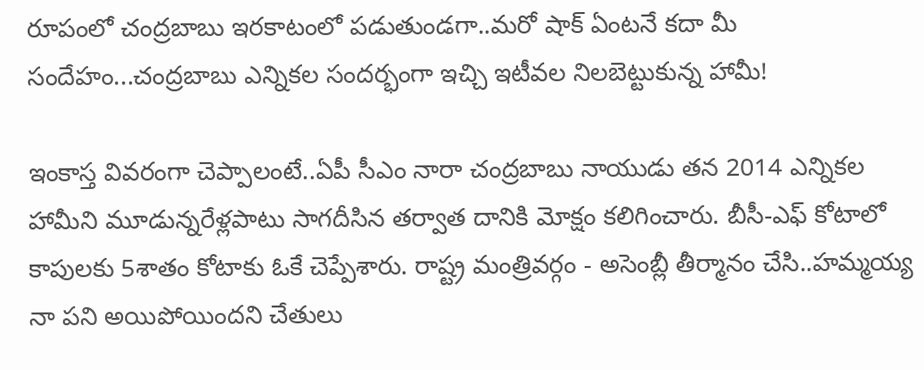రూపంలో చంద్ర‌బాబు ఇర‌కాటంలో ప‌డుతుండ‌గా..మ‌రో షాక్ ఏంట‌నే క‌దా మీ సందేహం...చంద్ర‌బాబు ఎన్నిక‌ల సంద‌ర్భంగా ఇచ్చి ఇటీవ‌ల‌ నిల‌బెట్టుకున్న హామీ!

ఇంకాస్త వివ‌రంగా చెప్పాలంటే..ఏపీ సీఎం నారా చంద్ర‌బాబు నాయుడు త‌న 2014 ఎన్నిక‌ల హామీని మూడున్న‌రేళ్ల‌పాటు సాగ‌దీసిన త‌ర్వాత దానికి మోక్షం క‌లిగించారు. బీసీ-ఎఫ్ కోటాలో కాపుల‌కు 5శాతం కోటాకు ఓకే చెప్పేశారు. రాష్ట్ర మంత్రివ‌ర్గం - అసెంబ్లీ తీర్మానం చేసి..హ‌మ్మ‌య్య నా ప‌ని అయిపోయింద‌ని చేతులు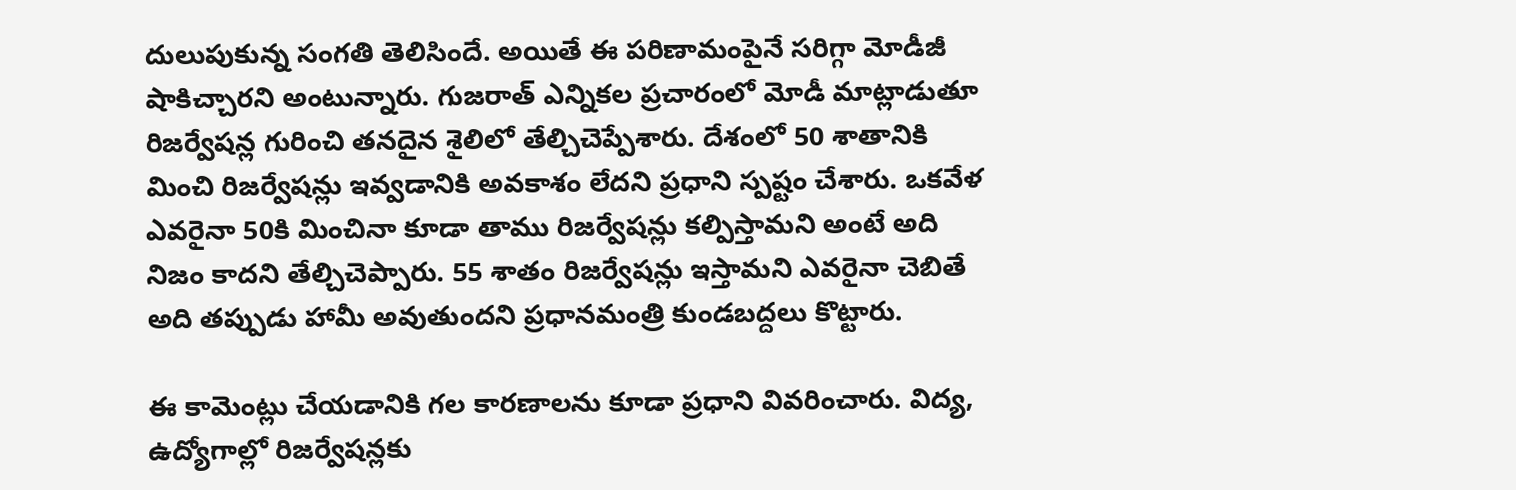దులుపుకున్న సంగ‌తి తెలిసిందే. అయితే ఈ ప‌రిణామంపైనే స‌రిగ్గా మోడీజీ షాకిచ్చార‌ని అంటున్నారు. గుజరాత్ ఎన్నికల ప్రచారంలో మోడీ మాట్లాడుతూ రిజర్వేషన్ల గురించి త‌నదైన శైలిలో తేల్చిచెప్పేశారు. దేశంలో 50 శాతానికి మించి రిజర్వేషన్లు ఇవ్వడానికి అవకాశం లేదని ప్ర‌ధాని స్ప‌ష్టం చేశారు. ఒక‌వేళ ఎవ‌రైనా 50కి మించినా కూడా తాము రిజర్వేషన్లు క‌ల్పిస్తామని అంటే అది నిజం కాదని తేల్చిచెప్పారు. 55 శాతం రిజర్వేషన్లు ఇస్తామని ఎవరైనా చెబితే అది తప్పుడు హామీ అవుతుందని ప్ర‌ధాన‌మంత్రి కుండ‌బ‌ద్ద‌లు కొట్టారు.

ఈ కామెంట్లు చేయ‌డానికి గ‌ల కార‌ణాల‌ను కూడా ప్ర‌ధాని వివ‌రించారు. విద్య, ఉద్యోగాల్లో రిజర్వేషన్లకు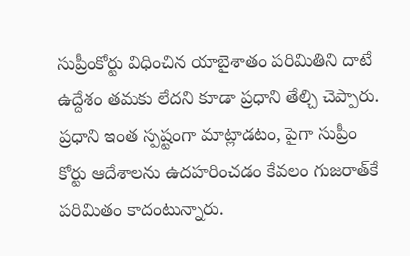సుప్రీంకోర్టు విధించిన యాబైశాతం పరిమితిని దాటే ఉద్దేశం తమకు లేదని కూడా ప్రధాని తేల్చి చెప్పారు. ప్రధాని ఇంత స్పష్టంగా మాట్లాడటం, పైగా సుప్రీం కోర్టు ఆదేశాలను ఉదహరించడం కేవ‌లం గుజ‌రాత్‌కే ప‌రిమితం కాదంటున్నారు.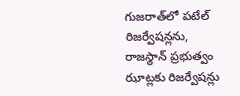గుజ‌రాత్‌లో ప‌టేల్ రిజ‌ర్వేష‌న్ల‌ను, రాజస్థాన్ ప్రభుత్వం ఝాట్లకు రిజర్వేషన్లు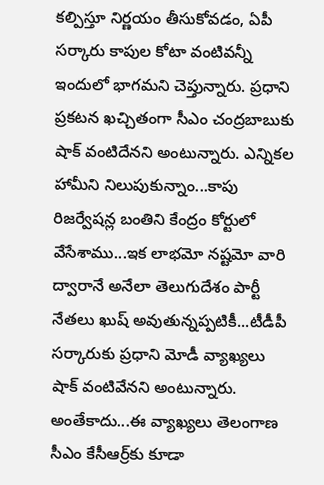కల్పిస్తూ నిర్ణయం తీసుకోవ‌డం, ఏపీ స‌ర్కారు కాపుల కోటా వంటివ‌న్నీ ఇందులో భాగ‌మ‌ని చెప్తున్నారు. ప్ర‌ధాని ప్ర‌క‌ట‌న ఖ‌చ్చితంగా సీఎం చంద్ర‌బాబుకు షాక్ వంటిదేన‌ని అంటున్నారు. ఎన్నిక‌ల హామీని నిలుపుకున్నాం...కాపు రిజర్వేషన్ల బంతిని కేంద్రం కోర్టులో వేసేశాము...ఇక లాభమో నష్టమో వారి ద్వారానే అనేలా తెలుగుదేశం పార్టీ నేత‌లు ఖుష్ అవుతున్న‌ప్ప‌టికీ...టీడీపీ స‌ర్కారుకు ప్రధాని మోడీ వ్యాఖ్యలు షాక్ వంటివేన‌ని అంటున్నారు. అంతేకాదు...ఈ వ్యాఖ్య‌లు తెలంగాణ సీఎం కేసీఆర్ర్‌కు కూడా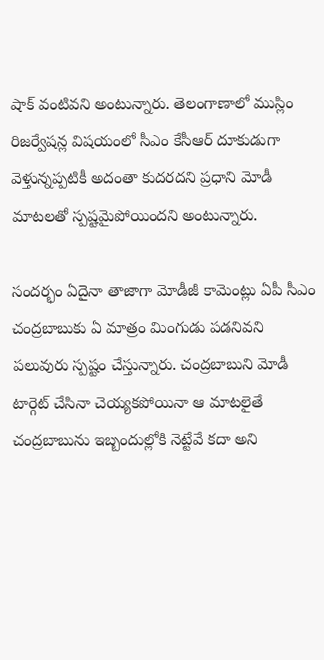షాక్ వంటివ‌ని అంటున్నారు. తెలంగాణాలో ముస్లిం రిజర్వేషన్ల విష‌యంలో సీఎం కేసీఆర్ దూకుడుగా వెళ్తున్న‌ప్ప‌టికీ అదంతా కుద‌ర‌ద‌ని ప్ర‌ధాని మోడీ మాటలతో స్పష్టమైపోయిందని అంటున్నారు.

సంద‌ర్భం ఏదైనా తాజాగా మోడీజీ కామెంట్లు ఏపీ సీఎం చంద్ర‌బాబుకు ఏ మాత్రం మింగుడు ప‌డ‌నివ‌ని ప‌లువురు స్ప‌ష్టం చేస్తున్నారు. చంద్రబాబుని మోడీ టార్గెట్ చేసినా చెయ్యకపోయినా ఆ మాటలైతే చంద్రబాబును ఇబ్బందుల్లోకి నెట్టేవే కదా అని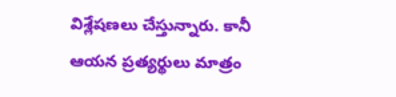విశ్లేషణలు చేస్తున్నారు. కానీ ఆయ‌న ప్ర‌త్య‌ర్థులు మాత్రం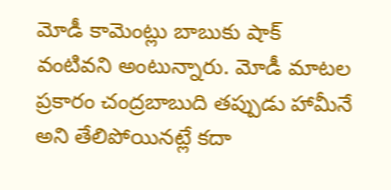మోడీ కామెంట్లు బాబుకు షాక్ వంటివ‌ని అంటున్నారు. మోడీ మాటల ప్రకారం చంద్రబాబుది తప్పుడు హామీనే అని తేలిపోయినట్లే కదా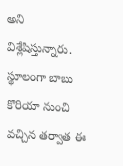అని విశ్లేషిస్తున్నారు. స్థూలంగా బాబు కొరియా నుంచి వ‌చ్చిన త‌ర్వాత ఈ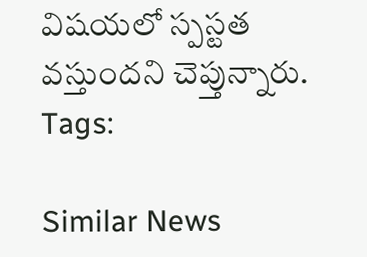విష‌య‌లో స్ప‌స్ట‌త వ‌స్తుంద‌ని చెప్తున్నారు.
Tags:

Similar News